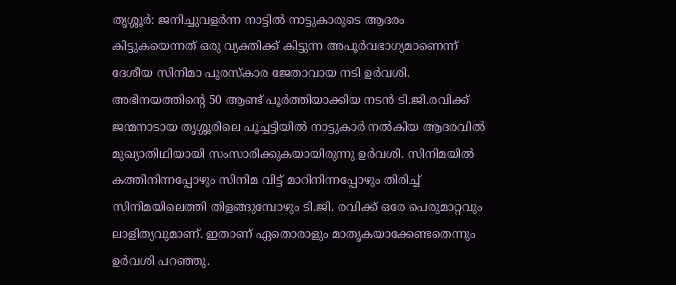തൃശ്ശൂര്‍: ജനിച്ചുവളര്‍ന്ന നാട്ടില്‍ നാട്ടുകാരുടെ ആദരം കിട്ടുകയെന്നത് ഒരു വ്യക്തിക്ക് കിട്ടുന്ന അപൂര്‍വഭാഗ്യമാണെന്ന് ദേശീയ സിനിമാ പുരസ്‌കാര ജേതാവായ നടി ഉര്‍വശി. അഭിനയത്തിന്റെ 50 ആണ്ട് പൂര്‍ത്തിയാക്കിയ നടന്‍ ടി.ജി.രവിക്ക് ജന്മനാടായ തൃശ്ശൂരിലെ പൂച്ചട്ടിയില്‍ നാട്ടുകാര്‍ നല്‍കിയ ആദരവില്‍ മുഖ്യാതിഥിയായി സംസാരിക്കുകയായിരുന്നു ഉര്‍വശി. സിനിമയില്‍ കത്തിനിന്നപ്പോഴും സിനിമ വിട്ട് മാറിനിന്നപ്പോഴും തിരിച്ച് സിനിമയിലെത്തി തിളങ്ങുമ്പോഴും ടി.ജി. രവിക്ക് ഒരേ പെരുമാറ്റവും ലാളിത്യവുമാണ്. ഇതാണ് ഏതൊരാളും മാതൃകയാക്കേണ്ടതെന്നും ഉര്‍വശി പറഞ്ഞു.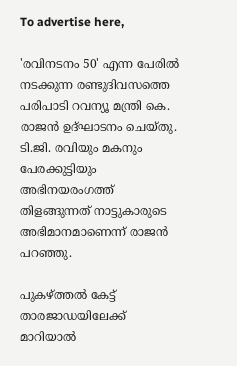To advertise here,

'രവിനടനം 50' എന്ന പേരില്‍ നടക്കുന്ന രണ്ടുദിവസത്തെ പരിപാടി റവന്യൂ മന്ത്രി കെ. രാജന്‍ ഉദ്ഘാടനം ചെയ്തു. ടി.ജി. രവിയും മകനും പേരക്കുട്ടിയും അഭിനയരംഗത്ത് തിളങ്ങുന്നത് നാട്ടുകാരുടെ അഭിമാനമാണെന്ന് രാജന്‍ പറഞ്ഞു.

പുകഴ്ത്തല്‍ കേട്ട് താരജാഡയിലേക്ക് മാറിയാല്‍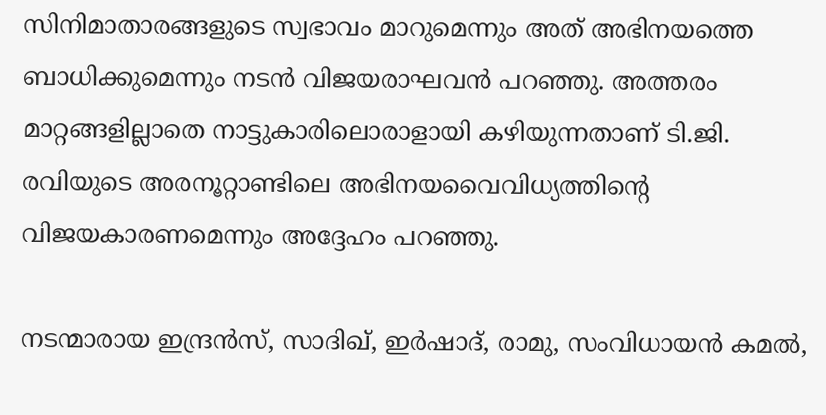സിനിമാതാരങ്ങളുടെ സ്വഭാവം മാറുമെന്നും അത് അഭിനയത്തെ ബാധിക്കുമെന്നും നടന്‍ വിജയരാഘവന്‍ പറഞ്ഞു. അത്തരം മാറ്റങ്ങളില്ലാതെ നാട്ടുകാരിലൊരാളായി കഴിയുന്നതാണ് ടി.ജി. രവിയുടെ അരനൂറ്റാണ്ടിലെ അഭിനയവൈവിധ്യത്തിന്റെ വിജയകാരണമെന്നും അദ്ദേഹം പറഞ്ഞു.

നടന്മാരായ ഇന്ദ്രന്‍സ്, സാദിഖ്, ഇര്‍ഷാദ്, രാമു, സംവിധായന്‍ കമല്‍,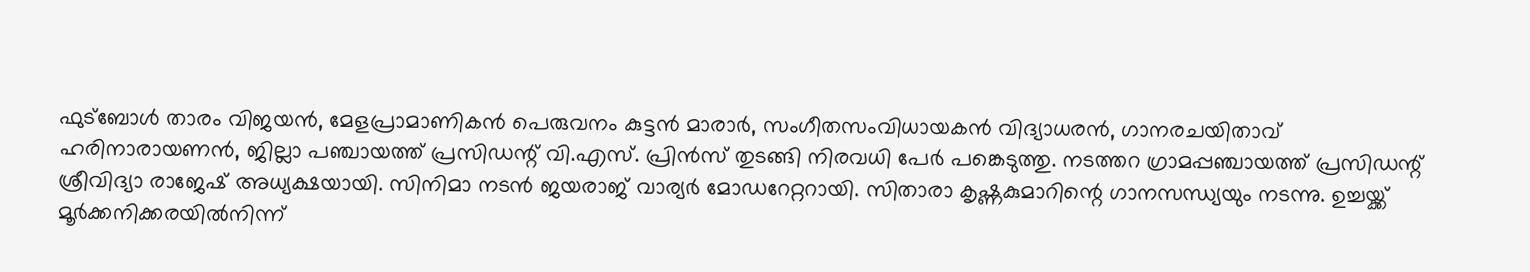ഫുട്‌ബോള്‍ താരം വിജയന്‍, മേളപ്രാമാണികന്‍ പെരുവനം കുട്ടന്‍ മാരാര്‍, സംഗീതസംവിധായകന്‍ വിദ്യാധരന്‍, ഗാനരചയിതാവ് ഹരിനാരായണന്‍, ജില്ലാ പഞ്ചായത്ത് പ്രസിഡന്റ് വി.എസ്. പ്രിന്‍സ് തുടങ്ങി നിരവധി പേര്‍ പങ്കെടുത്തു. നടത്തറ ഗ്രാമപ്പഞ്ചായത്ത് പ്രസിഡന്റ് ശ്രീവിദ്യാ രാജേഷ് അധ്യക്ഷയായി. സിനിമാ നടന്‍ ജയരാജ് വാര്യര്‍ മോഡറേറ്ററായി. സിതാരാ കൃഷ്ണകുമാറിന്റെ ഗാനസന്ധ്യയും നടന്നു. ഉച്ചയ്ക്ക് മൂര്‍ക്കനിക്കരയില്‍നിന്ന്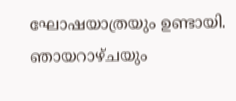ഘോഷയാത്രയും ഉണ്ടായി. ഞായറാഴ്ചയും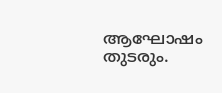ആഘോഷം തുടരും.